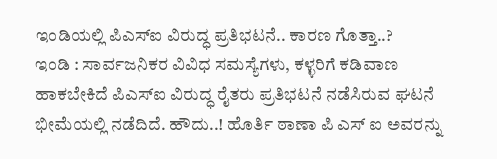ಇಂಡಿಯಲ್ಲಿ ಪಿಎಸ್ಐ ವಿರುದ್ಧ ಪ್ರತಿಭಟನೆ.. ಕಾರಣ ಗೊತ್ತಾ..?
ಇಂಡಿ : ಸಾರ್ವಜನಿಕರ ವಿವಿಧ ಸಮಸ್ಯೆಗಳು, ಕಳ್ಳರಿಗೆ ಕಡಿವಾಣ ಹಾಕಬೇಕಿದೆ ಪಿಎಸ್ಐ ವಿರುದ್ಧ ರೈತರು ಪ್ರತಿಭಟನೆ ನಡೆಸಿರುವ ಘಟನೆ ಭೀಮೆಯಲ್ಲಿ ನಡೆದಿದೆ. ಹೌದು..! ಹೊರ್ತಿ ಠಾಣಾ ಪಿ ಎಸ್ ಐ ಅವರನ್ನು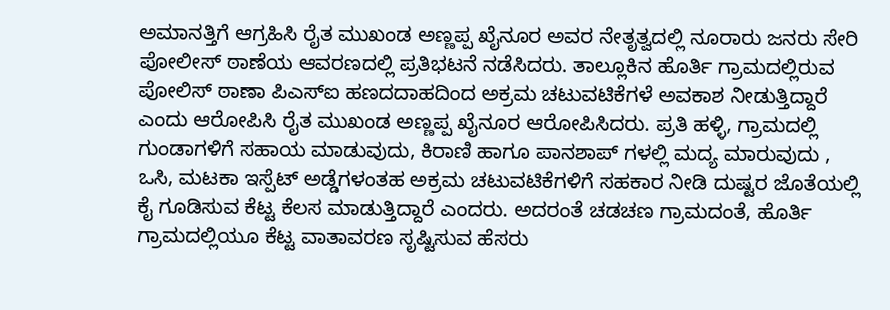ಅಮಾನತ್ತಿಗೆ ಆಗ್ರಹಿಸಿ ರೈತ ಮುಖಂಡ ಅಣ್ಣಪ್ಪ ಖೈನೂರ ಅವರ ನೇತೃತ್ವದಲ್ಲಿ ನೂರಾರು ಜನರು ಸೇರಿ ಪೋಲೀಸ್ ಠಾಣೆಯ ಆವರಣದಲ್ಲಿ ಪ್ರತಿಭಟನೆ ನಡೆಸಿದರು. ತಾಲ್ಲೂಕಿನ ಹೊರ್ತಿ ಗ್ರಾಮದಲ್ಲಿರುವ ಪೋಲಿಸ್ ಠಾಣಾ ಪಿಎಸ್ಐ ಹಣದದಾಹದಿಂದ ಅಕ್ರಮ ಚಟುವಟಿಕೆಗಳೆ ಅವಕಾಶ ನೀಡುತ್ತಿದ್ದಾರೆ ಎಂದು ಆರೋಪಿಸಿ ರೈತ ಮುಖಂಡ ಅಣ್ಣಪ್ಪ ಖೈನೂರ ಆರೋಪಿಸಿದರು. ಪ್ರತಿ ಹಳ್ಳಿ, ಗ್ರಾಮದಲ್ಲಿ ಗುಂಡಾಗಳಿಗೆ ಸಹಾಯ ಮಾಡುವುದು, ಕಿರಾಣಿ ಹಾಗೂ ಪಾನಶಾಪ್ ಗಳಲ್ಲಿ ಮದ್ಯ ಮಾರುವುದು , ಒಸಿ, ಮಟಕಾ ಇಸ್ಪೆಟ್ ಅಡ್ಡೆಗಳಂತಹ ಅಕ್ರಮ ಚಟುವಟಿಕೆಗಳಿಗೆ ಸಹಕಾರ ನೀಡಿ ದುಷ್ಟರ ಜೊತೆಯಲ್ಲಿ ಕೈ ಗೂಡಿಸುವ ಕೆಟ್ಟ ಕೆಲಸ ಮಾಡುತ್ತಿದ್ದಾರೆ ಎಂದರು. ಅದರಂತೆ ಚಡಚಣ ಗ್ರಾಮದಂತೆ, ಹೊರ್ತಿ ಗ್ರಾಮದಲ್ಲಿಯೂ ಕೆಟ್ಟ ವಾತಾವರಣ ಸೃಷ್ಟಿಸುವ ಹೆಸರು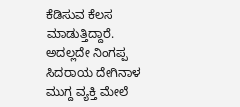ಕೆಡಿಸುವ ಕೆಲಸ ಮಾಡುತ್ತಿದ್ದಾರೆ. ಅದಲ್ಲದೇ ನಿಂಗಪ್ಪ ಸಿದರಾಯ ದೇಗಿನಾಳ ಮುಗ್ದ ವ್ಯಕ್ತಿ ಮೇಲೆ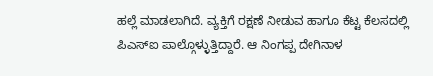ಹಲ್ಲೆ ಮಾಡಲಾಗಿದೆ. ವ್ಯಕ್ತಿಗೆ ರಕ್ಷಣೆ ನೀಡುವ ಹಾಗೂ ಕೆಟ್ಟ ಕೆಲಸದಲ್ಲಿ ಪಿಎಸ್ಐ ಪಾಲ್ಗೊಳ್ಳುತ್ತಿದ್ದಾರೆ. ಆ ನಿಂಗಪ್ಪ ದೇಗಿನಾಳ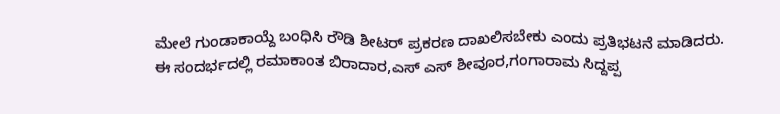ಮೇಲೆ ಗುಂಡಾಕಾಯ್ದೆ ಬಂಧಿಸಿ ರೌಡಿ ಶೀಟರ್ ಪ್ರಕರಣ ದಾಖಲಿಸಬೇಕು ಎಂದು ಪ್ರತಿಭಟನೆ ಮಾಡಿದರು.
ಈ ಸಂದರ್ಭದಲ್ಲಿ ರಮಾಕಾಂತ ಬಿರಾದಾರ,ಎಸ್ ಎಸ್ ಶೀವೂರ,ಗಂಗಾರಾಮ ಸಿದ್ದಪ್ಪ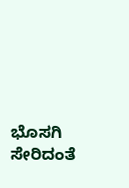ಭೊಸಗಿ ಸೇರಿದಂತೆ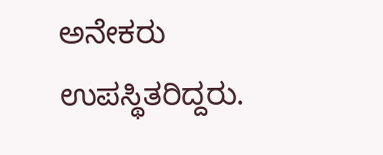ಅನೇಕರು ಉಪಸ್ಥಿತರಿದ್ದರು.